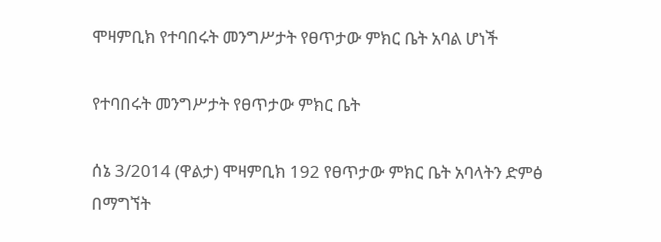ሞዛምቢክ የተባበሩት መንግሥታት የፀጥታው ምክር ቤት አባል ሆነች

የተባበሩት መንግሥታት የፀጥታው ምክር ቤት

ሰኔ 3/2014 (ዋልታ) ሞዛምቢክ 192 የፀጥታው ምክር ቤት አባላትን ድምፅ በማግኘት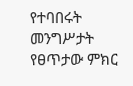የተባበሩት መንግሥታት የፀጥታው ምክር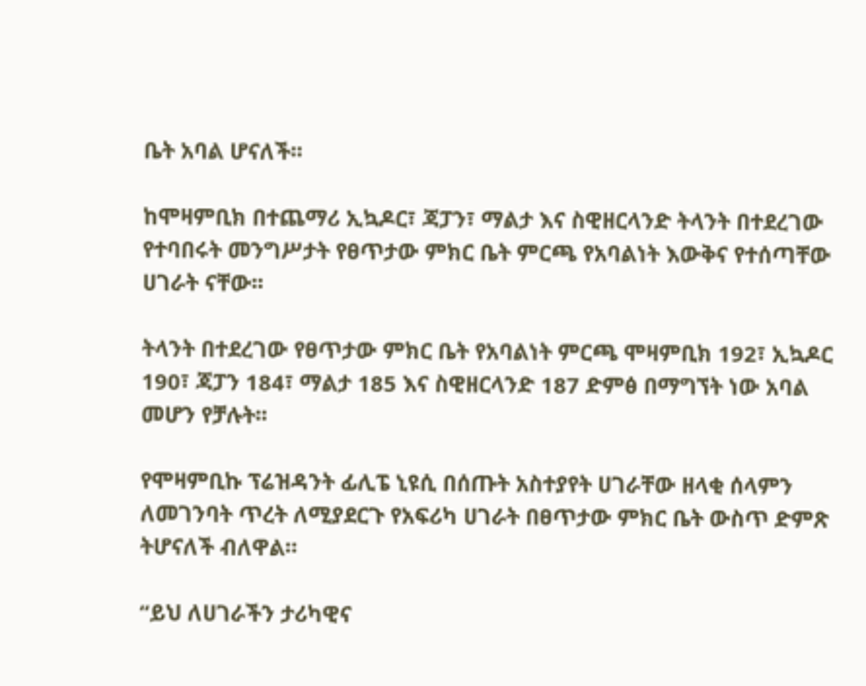ቤት አባል ሆናለች፡፡

ከሞዛምቢክ በተጨማሪ ኢኳዶር፣ ጃፓን፣ ማልታ እና ስዊዘርላንድ ትላንት በተደረገው የተባበሩት መንግሥታት የፀጥታው ምክር ቤት ምርጫ የአባልነት እውቅና የተሰጣቸው ሀገራት ናቸው፡፡

ትላንት በተደረገው የፀጥታው ምክር ቤት የአባልነት ምርጫ ሞዛምቢክ 192፣ ኢኳዶር 190፣ ጃፓን 184፣ ማልታ 185 እና ስዊዘርላንድ 187 ድምፅ በማግኘት ነው አባል መሆን የቻሉት፡፡

የሞዛምቢኩ ፕሬዝዳንት ፊሊፔ ኒዩሲ በሰጡት አስተያየት ሀገራቸው ዘላቂ ሰላምን ለመገንባት ጥረት ለሚያደርጉ የአፍሪካ ሀገራት በፀጥታው ምክር ቤት ውስጥ ድምጽ ትሆናለች ብለዋል።

“ይህ ለሀገራችን ታሪካዊና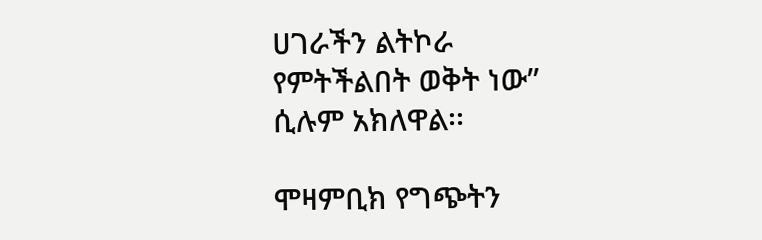ሀገራችን ልትኮራ የምትችልበት ወቅት ነው” ሲሉም አክለዋል፡፡

ሞዛምቢክ የግጭትን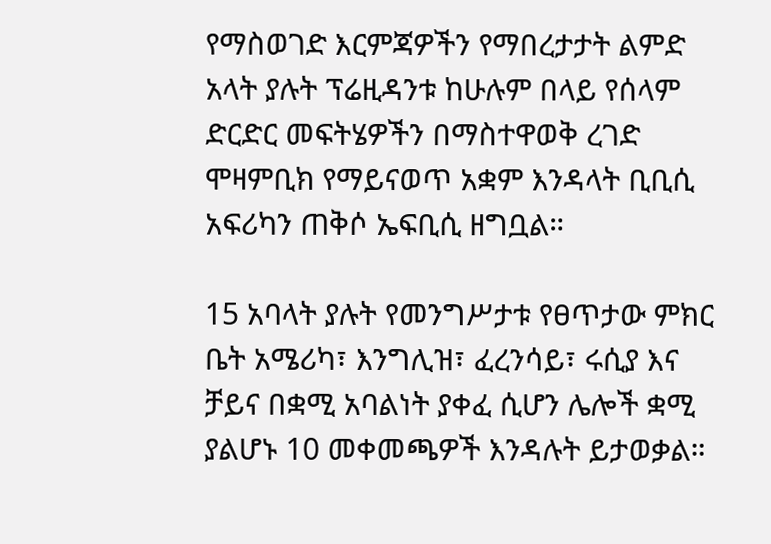የማስወገድ እርምጃዎችን የማበረታታት ልምድ አላት ያሉት ፕሬዚዳንቱ ከሁሉም በላይ የሰላም ድርድር መፍትሄዎችን በማስተዋወቅ ረገድ ሞዛምቢክ የማይናወጥ አቋም እንዳላት ቢቢሲ አፍሪካን ጠቅሶ ኤፍቢሲ ዘግቧል።

15 አባላት ያሉት የመንግሥታቱ የፀጥታው ምክር ቤት አሜሪካ፣ እንግሊዝ፣ ፈረንሳይ፣ ሩሲያ እና ቻይና በቋሚ አባልነት ያቀፈ ሲሆን ሌሎች ቋሚ ያልሆኑ 10 መቀመጫዎች እንዳሉት ይታወቃል።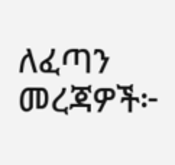ለፈጣን መረጃዎች፦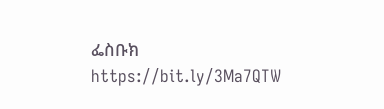ፌስቡክ https://bit.ly/3Ma7QTW